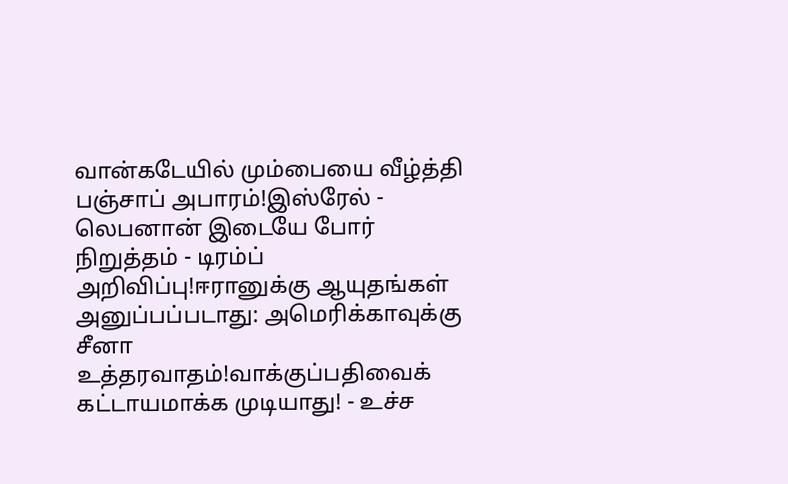வான்கடேயில் மும்பையை வீழ்த்தி பஞ்சாப் அபாரம்!இஸ்ரேல் - லெபனான் இடையே போர் நிறுத்தம் - டிரம்ப் அறிவிப்பு!ஈரானுக்கு ஆயுதங்கள் அனுப்பப்படாது: அமெரிக்காவுக்கு சீனா உத்தரவாதம்!வாக்குப்பதிவைக் கட்டாயமாக்க முடியாது! - உச்ச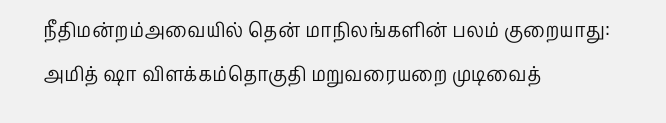நீதிமன்றம்அவையில் தென் மாநிலங்களின் பலம் குறையாது: அமித் ஷா விளக்கம்தொகுதி மறுவரையறை முடிவைத்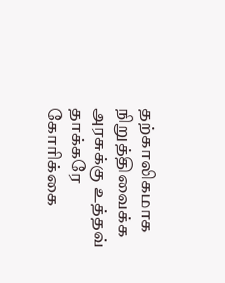தற்காலிகமாக நிறுத்திவைக்க அரசுக்கு உத்தவ் தாக்கரே கோரிக்கை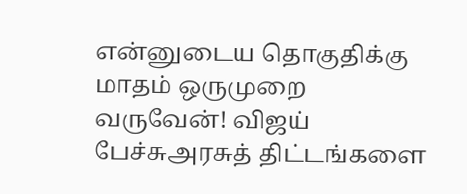என்னுடைய தொகுதிக்கு மாதம் ஒருமுறை வருவேன்! விஜய் பேச்சுஅரசுத் திட்டங்களை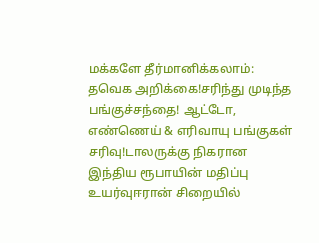மக்களே தீர்மானிக்கலாம்: தவெக அறிக்கை!சரிந்து முடிந்த பங்குச்சந்தை! ஆட்டோ, எண்ணெய் & எரிவாயு பங்குகள் சரிவு!டாலருக்கு நிகரான இந்திய ரூபாயின் மதிப்பு உயர்வுஈரான் சிறையில்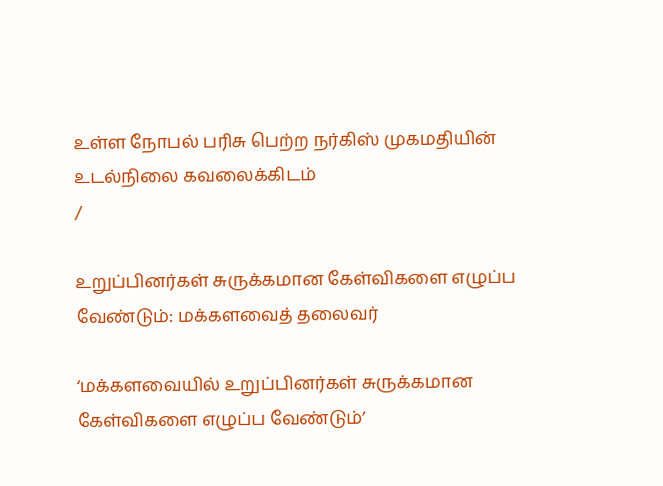உள்ள நோபல் பரிசு பெற்ற நர்கிஸ் முகமதியின் உடல்நிலை கவலைக்கிடம்
/

உறுப்பினர்கள் சுருக்கமான கேள்விகளை எழுப்ப வேண்டும்: மக்களவைத் தலைவர்

‘மக்களவையில் உறுப்பினர்கள் சுருக்கமான கேள்விகளை எழுப்ப வேண்டும்’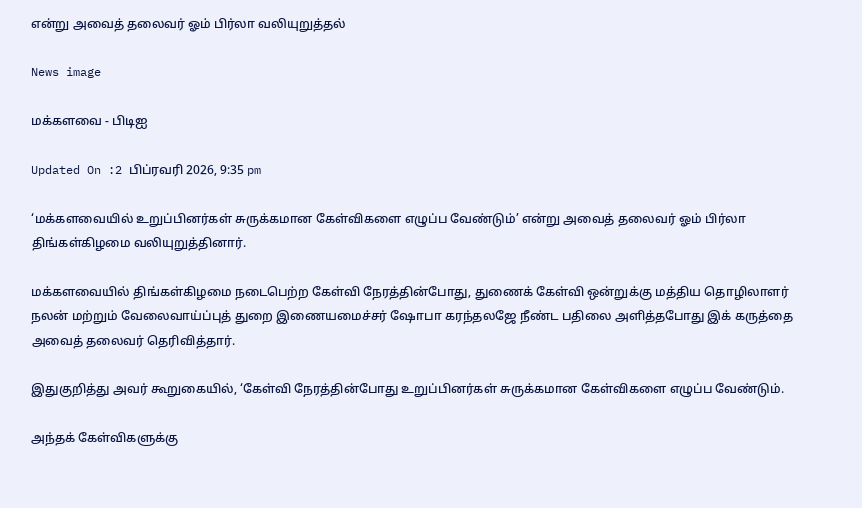என்று அவைத் தலைவர் ஓம் பிர்லா வலியுறுத்தல்

News image

மக்களவை - பிடிஐ

Updated On :2 பிப்ரவரி 2026, 9:35 pm

‘மக்களவையில் உறுப்பினர்கள் சுருக்கமான கேள்விகளை எழுப்ப வேண்டும்’ என்று அவைத் தலைவர் ஓம் பிர்லா திங்கள்கிழமை வலியுறுத்தினார்.

மக்களவையில் திங்கள்கிழமை நடைபெற்ற கேள்வி நேரத்தின்போது, துணைக் கேள்வி ஒன்றுக்கு மத்திய தொழிலாளர் நலன் மற்றும் வேலைவாய்ப்புத் துறை இணையமைச்சர் ஷோபா கரந்தலஜே நீண்ட பதிலை அளித்தபோது இக் கருத்தை அவைத் தலைவர் தெரிவித்தார்.

இதுகுறித்து அவர் கூறுகையில், ‘கேள்வி நேரத்தின்போது உறுப்பினர்கள் சுருக்கமான கேள்விகளை எழுப்ப வேண்டும்.

அந்தக் கேள்விகளுக்கு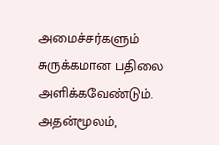அமைச்சர்களும் சுருக்கமான பதிலை அளிக்கவேண்டும். அதன்மூலம்,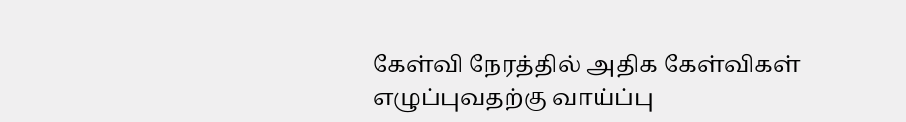கேள்வி நேரத்தில் அதிக கேள்விகள் எழுப்புவதற்கு வாய்ப்பு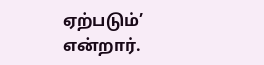ஏற்படும்’ என்றார்.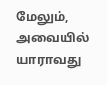மேலும், அவையில் யாராவது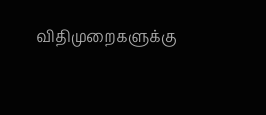விதிமுறைகளுக்கு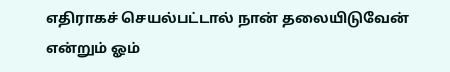எதிராகச் செயல்பட்டால் நான் தலையிடுவேன் என்றும் ஓம்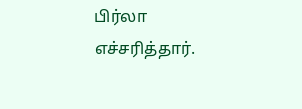பிர்லா எச்சரித்தார்.